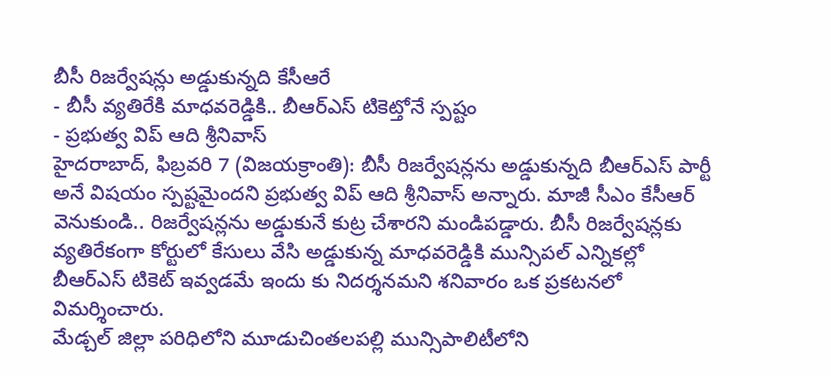బీసీ రిజర్వేషన్లు అడ్డుకున్నది కేసీఆరే
- బీసీ వ్యతిరేకి మాధవరెడ్డికి.. బీఆర్ఎస్ టికెట్తోనే స్పష్టం
- ప్రభుత్వ విప్ ఆది శ్రీనివాస్
హైదరాబాద్, ఫిబ్రవరి 7 (విజయక్రాంతి): బీసీ రిజర్వేషన్లను అడ్డుకున్నది బీఆర్ఎస్ పార్టీ అనే విషయం స్పష్టమైందని ప్రభుత్వ విప్ ఆది శ్రీనివాస్ అన్నారు. మాజీ సీఎం కేసీఆర్ వెనుకుండి.. రిజర్వేషన్లను అడ్డుకునే కుట్ర చేశారని మండిపడ్డారు. బీసీ రిజర్వేషన్లకు వ్యతిరేకంగా కోర్టులో కేసులు వేసి అడ్డుకున్న మాధవరెడ్డికి మున్సిపల్ ఎన్నికల్లో బీఆర్ఎస్ టికెట్ ఇవ్వడమే ఇందు కు నిదర్శనమని శనివారం ఒక ప్రకటనలో విమర్శించారు.
మేడ్చల్ జిల్లా పరిధిలోని మూడుచింతలపల్లి మున్సిపాలిటీలోని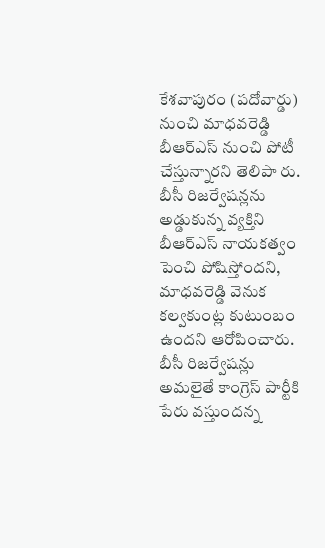కేశవాపురం (పదోవార్డు) నుంచి మాధవరెడ్డి బీఆర్ఎస్ నుంచి పోటీ చేస్తున్నారని తెలిపా రు. బీసీ రిజర్వేషన్లను అడ్డుకున్న వ్యక్తిని బీఆర్ఎస్ నాయకత్వం పెంచి పోషిస్తోందని, మాధవరెడ్డి వెనుక కల్వకుంట్ల కుటుంబం ఉందని ఆరోపించారు. బీసీ రిజర్వేషన్లు అమలైతే కాంగ్రెస్ పార్టీకి పేరు వస్తుందన్న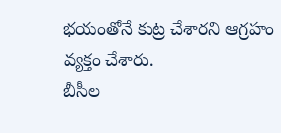భయంతోనే కుట్ర చేశారని ఆగ్రహం వ్యక్తం చేశారు.
బీసీల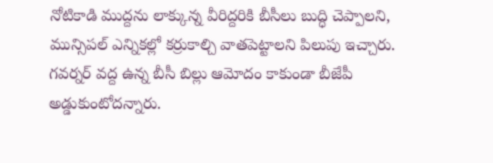నోటికాడి ముద్దను లాక్కున్న వీరిద్దరికి బీసీలు బుద్ధి చెప్పాలని, మున్సిపల్ ఎన్నికల్లో కర్రుకాల్చి వాతపెట్టాలని పిలుపు ఇచ్చారు. గవర్నర్ వద్ద ఉన్న బీసీ బిల్లు ఆమోదం కాకుండా బీజేపీ అడ్డుకుంటోదన్నారు.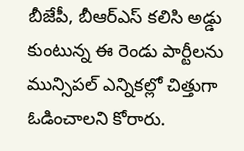బీజేపీ, బీఆర్ఎస్ కలిసి అడ్డు కుంటున్న ఈ రెండు పార్టీలను మున్సిపల్ ఎన్నికల్లో చిత్తుగా ఓడించాలని కోరారు.